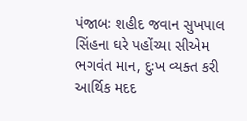પંજાબઃ શહીદ જવાન સુખપાલ સિંહના ઘરે પહોંચ્યા સીએમ ભગવંત માન, દુઃખ વ્યક્ત કરી આર્થિક મદદ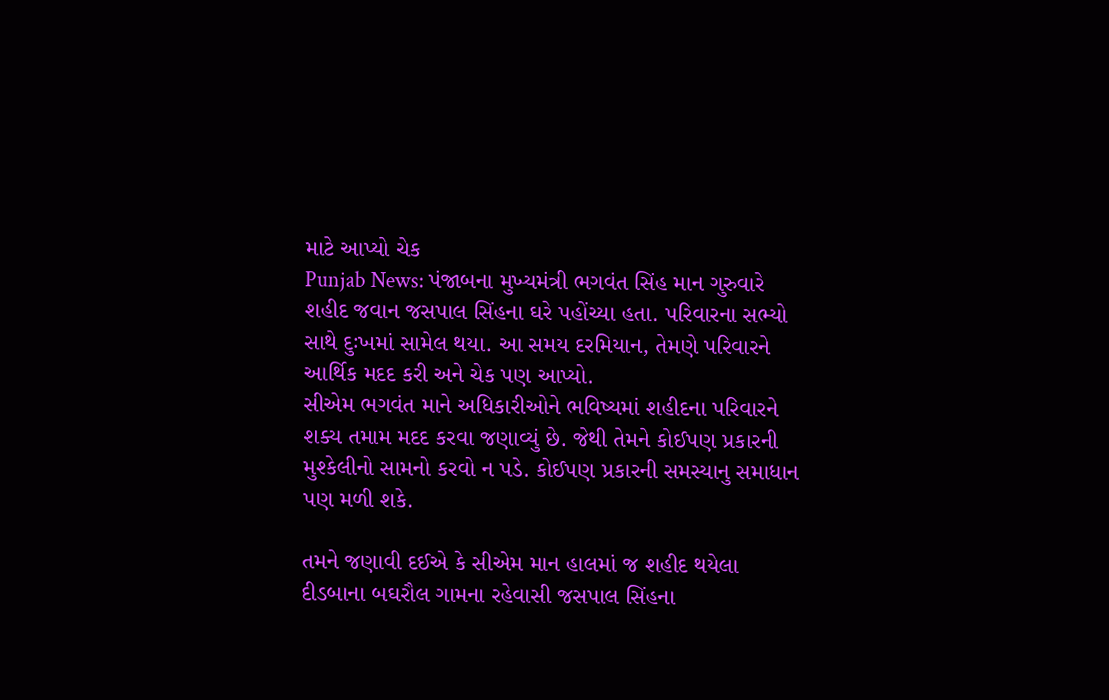માટે આપ્યો ચેક
Punjab News: પંજાબના મુખ્યમંત્રી ભગવંત સિંહ માન ગુરુવારે શહીદ જવાન જસપાલ સિંહના ઘરે પહોંચ્યા હતા. પરિવારના સભ્યો સાથે દુઃખમાં સામેલ થયા. આ સમય દરમિયાન, તેમણે પરિવારને આર્થિક મદદ કરી અને ચેક પણ આપ્યો.
સીએમ ભગવંત માને અધિકારીઓને ભવિષ્યમાં શહીદના પરિવારને શક્ય તમામ મદદ કરવા જણાવ્યું છે. જેથી તેમને કોઈપણ પ્રકારની મુશ્કેલીનો સામનો કરવો ન પડે. કોઈપણ પ્રકારની સમસ્યાનુ સમાધાન પણ મળી શકે.

તમને જણાવી દઈએ કે સીએમ માન હાલમાં જ શહીદ થયેલા દીડબાના બઘરૌલ ગામના રહેવાસી જસપાલ સિંહના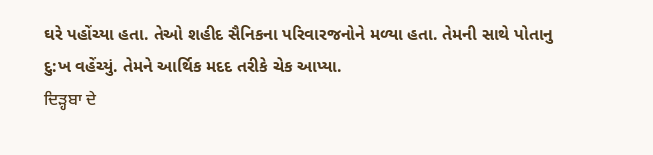ઘરે પહોંચ્યા હતા. તેઓ શહીદ સૈનિકના પરિવારજનોને મળ્યા હતા. તેમની સાથે પોતાનુ દુ:ખ વહેંચ્યું. તેમને આર્થિક મદદ તરીકે ચેક આપ્યા.
ਦਿੜ੍ਹਬਾ ਦੇ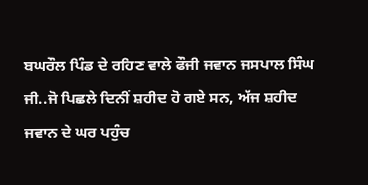ਬਘਰੌਲ ਪਿੰਡ ਦੇ ਰਹਿਣ ਵਾਲੇ ਫੌਜੀ ਜਵਾਨ ਜਸਪਾਲ ਸਿੰਘ ਜੀ..ਜੋ ਪਿਛਲੇ ਦਿਨੀਂ ਸ਼ਹੀਦ ਹੋ ਗਏ ਸਨ, ਅੱਜ ਸ਼ਹੀਦ ਜਵਾਨ ਦੇ ਘਰ ਪਹੁੰਚ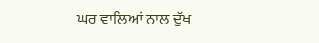ਘਰ ਵਾਲਿਆਂ ਨਾਲ ਦੁੱਖ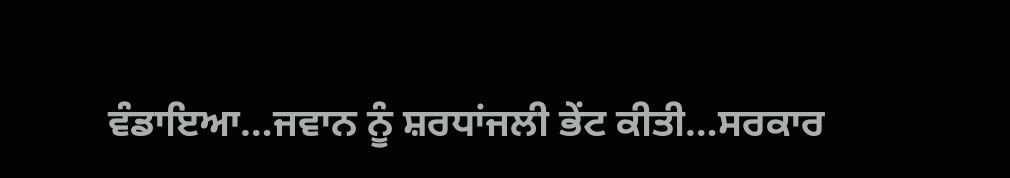ਵੰਡਾਇਆ…ਜਵਾਨ ਨੂੰ ਸ਼ਰਧਾਂਜਲੀ ਭੇਂਟ ਕੀਤੀ…ਸਰਕਾਰ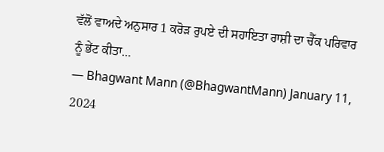ਵੱਲੋਂ ਵਾਅਦੇ ਅਨੁਸਾਰ 1 ਕਰੋੜ ਰੁਪਏ ਦੀ ਸਹਾਇਤਾ ਰਾਸ਼ੀ ਦਾ ਚੈੱਕ ਪਰਿਵਾਰ ਨੂੰ ਭੇਂਟ ਕੀਤਾ…
— Bhagwant Mann (@BhagwantMann) January 11, 2024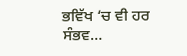ਭਵਿੱਖ ‘ਚ ਵੀ ਹਰ ਸੰਭਵ…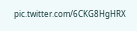pic.twitter.com/6CKG8HgHRX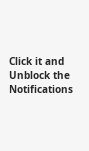Click it and Unblock the Notifications